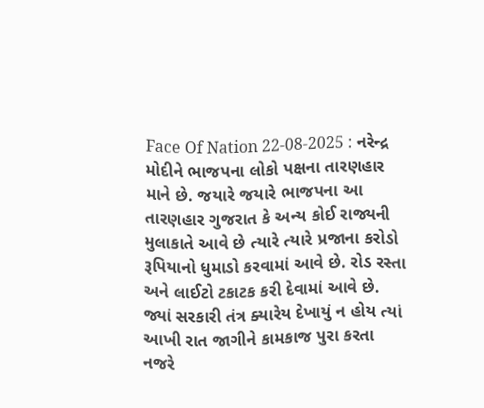Face Of Nation 22-08-2025 : નરેન્દ્ર મોદીને ભાજપના લોકો પક્ષના તારણહાર માને છે. જયારે જયારે ભાજપના આ તારણહાર ગુજરાત કે અન્ય કોઈ રાજ્યની મુલાકાતે આવે છે ત્યારે ત્યારે પ્રજાના કરોડો રૂપિયાનો ધુમાડો કરવામાં આવે છે. રોડ રસ્તા અને લાઈટો ટકાટક કરી દેવામાં આવે છે. જ્યાં સરકારી તંત્ર ક્યારેય દેખાયું ન હોય ત્યાં આખી રાત જાગીને કામકાજ પુરા કરતા નજરે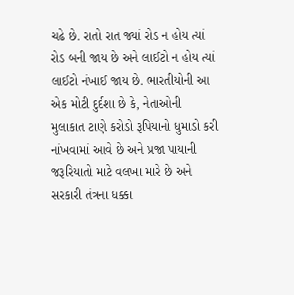ચઢે છે. રાતો રાત જ્યાં રોડ ન હોય ત્યાં રોડ બની જાય છે અને લાઈટો ન હોય ત્યાં લાઈટો નંખાઈ જાય છે. ભારતીયોની આ એક મોટી દુર્દશા છે કે, નેતાઓની મુલાકાત ટાણે કરોડો રૂપિયાનો ધુમાડો કરી નાંખવામાં આવે છે અને પ્રજા પાયાની જરૂરિયાતો માટે વલખા મારે છે અને સરકારી તંત્રના ધક્કા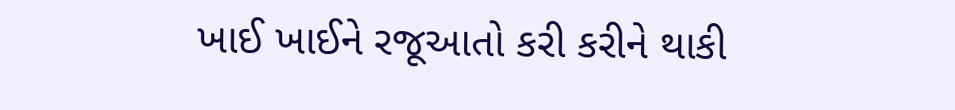ખાઈ ખાઈને રજૂઆતો કરી કરીને થાકી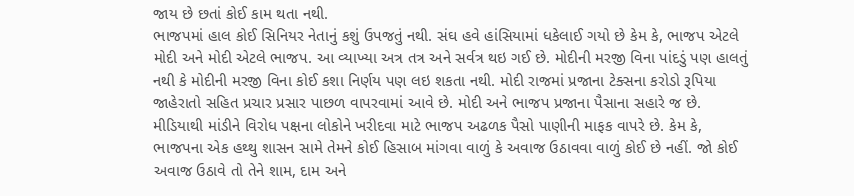જાય છે છતાં કોઈ કામ થતા નથી.
ભાજપમાં હાલ કોઈ સિનિયર નેતાનું કશું ઉપજતું નથી. સંઘ હવે હાંસિયામાં ધકેલાઈ ગયો છે કેમ કે, ભાજપ એટલે મોદી અને મોદી એટલે ભાજપ. આ વ્યાખ્યા અત્ર તત્ર અને સર્વત્ર થઇ ગઈ છે. મોદીની મરજી વિના પાંદડું પણ હાલતું નથી કે મોદીની મરજી વિના કોઈ કશા નિર્ણય પણ લઇ શકતા નથી. મોદી રાજમાં પ્રજાના ટેક્સના કરોડો રૂપિયા જાહેરાતો સહિત પ્રચાર પ્રસાર પાછળ વાપરવામાં આવે છે. મોદી અને ભાજપ પ્રજાના પૈસાના સહારે જ છે. મીડિયાથી માંડીને વિરોધ પક્ષના લોકોને ખરીદવા માટે ભાજપ અઢળક પૈસો પાણીની માફક વાપરે છે. કેમ કે, ભાજપના એક હથ્થુ શાસન સામે તેમને કોઈ હિસાબ માંગવા વાળું કે અવાજ ઉઠાવવા વાળું કોઈ છે નહીં. જો કોઈ અવાજ ઉઠાવે તો તેને શામ, દામ અને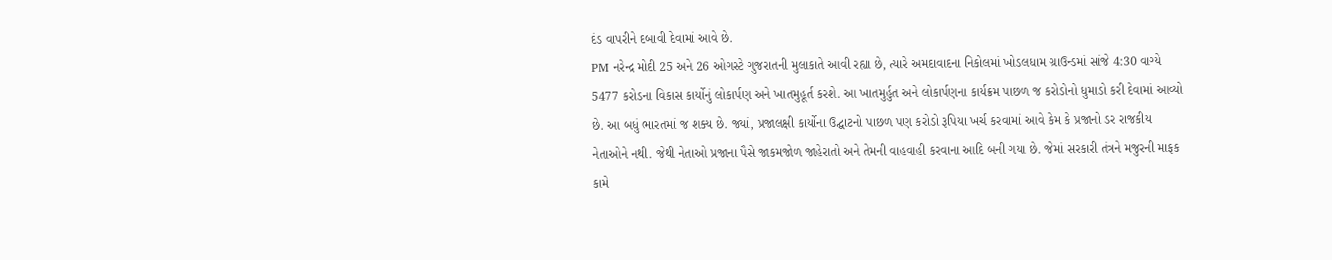દંડ વાપરીને દબાવી દેવામાં આવે છે.
PM નરેન્દ્ર મોદી 25 અને 26 ઓગસ્ટે ગુજરાતની મુલાકાતે આવી રહ્યા છે, ત્યારે અમદાવાદના નિકોલમાં ખોડલધામ ગ્રાઉન્ડમાં સાંજે 4:30 વાગ્યે 5477 કરોડના વિકાસ કાર્યોનું લોકાર્પણ અને ખાતમુહૂર્ત કરશે. આ ખાતમુર્હુત અને લોકાર્પણના કાર્યક્રમ પાછળ જ કરોડોનો ધુમાડો કરી દેવામાં આવ્યો છે. આ બધું ભારતમાં જ શક્ય છે. જ્યાં, પ્રજાલક્ષી કાર્યોના ઉદ્ઘાટનો પાછળ પણ કરોડો રૂપિયા ખર્ચ કરવામાં આવે કેમ કે પ્રજાનો ડર રાજકીય નેતાઓને નથી. જેથી નેતાઓ પ્રજાના પૈસે જાકમજોળ જાહેરાતો અને તેમની વાહવાહી કરવાના આદિ બની ગયા છે. જેમાં સરકારી તંત્રને મજુરની માફક કામે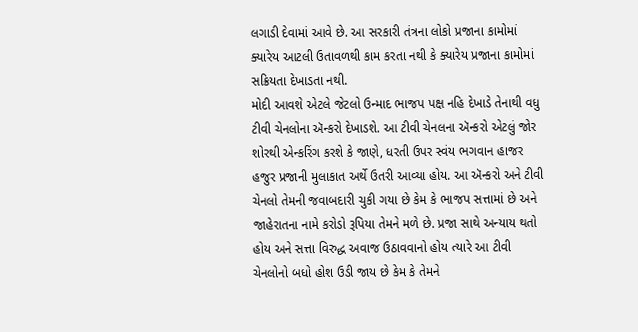લગાડી દેવામાં આવે છે. આ સરકારી તંત્રના લોકો પ્રજાના કામોમાં ક્યારેય આટલી ઉતાવળથી કામ કરતા નથી કે ક્યારેય પ્રજાના કામોમાં સક્રિયતા દેખાડતા નથી.
મોદી આવશે એટલે જેટલો ઉન્માદ ભાજપ પક્ષ નહિ દેખાડે તેનાથી વધુ ટીવી ચેનલોના ઍન્કરો દેખાડશે. આ ટીવી ચેનલના ઍન્કરો એટલું જોર શોરથી એન્કરિંગ કરશે કે જાણે, ધરતી ઉપર સ્વંય ભગવાન હાજર હજુર પ્રજાની મુલાકાત અર્થે ઉતરી આવ્યા હોય. આ ઍન્કરો અને ટીવી ચેનલો તેમની જવાબદારી ચુકી ગયા છે કેમ કે ભાજપ સત્તામાં છે અને જાહેરાતના નામે કરોડો રૂપિયા તેમને મળે છે. પ્રજા સાથે અન્યાય થતો હોય અને સત્તા વિરુદ્ધ અવાજ ઉઠાવવાનો હોય ત્યારે આ ટીવી ચેનલોનો બધો હોશ ઉડી જાય છે કેમ કે તેમને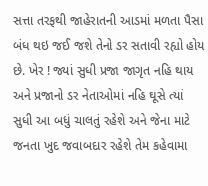સત્તા તરફથી જાહેરાતની આડમાં મળતા પૈસા બંધ થઇ જઈ જશે તેનો ડર સતાવી રહ્યો હોય છે. ખેર ! જ્યાં સુધી પ્રજા જાગૃત નહિ થાય અને પ્રજાનો ડર નેતાઓમાં નહિ ઘૂસે ત્યાં સુધી આ બધું ચાલતું રહેશે અને જેના માટે જનતા ખુદ જવાબદાર રહેશે તેમ કહેવામા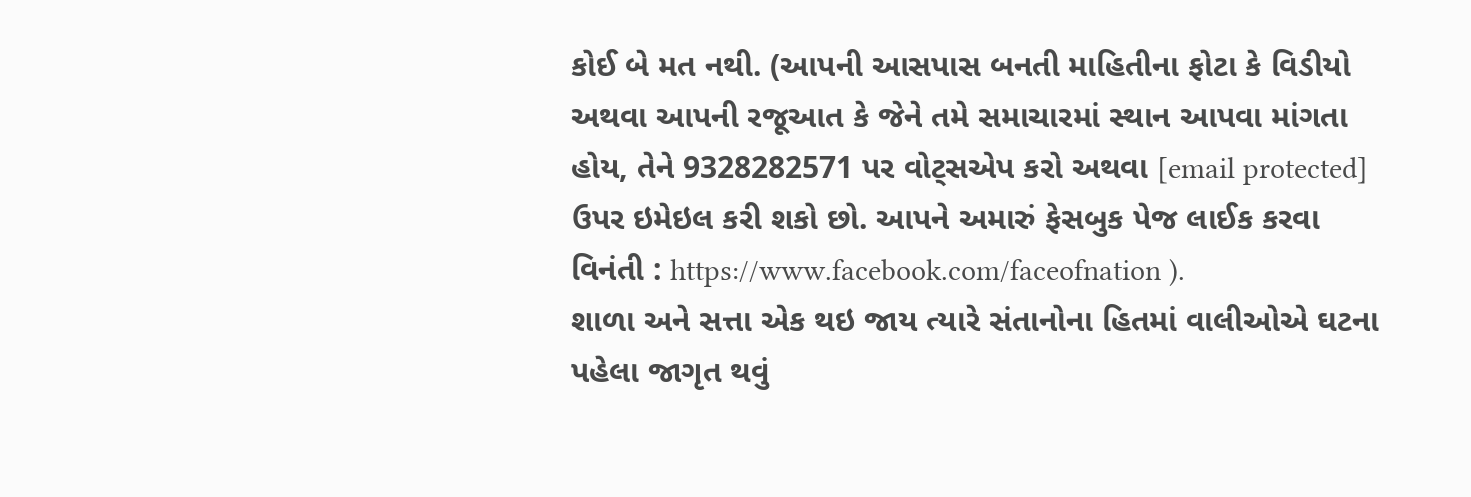કોઈ બે મત નથી. (આપની આસપાસ બનતી માહિતીના ફોટા કે વિડીયો અથવા આપની રજૂઆત કે જેને તમે સમાચારમાં સ્થાન આપવા માંગતા હોય, તેને 9328282571 પર વોટ્સએપ કરો અથવા [email protected] ઉપર ઇમેઇલ કરી શકો છો. આપને અમારું ફેસબુક પેજ લાઈક કરવા વિનંતી : https://www.facebook.com/faceofnation ).
શાળા અને સત્તા એક થઇ જાય ત્યારે સંતાનોના હિતમાં વાલીઓએ ઘટના પહેલા જાગૃત થવું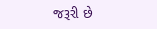જરૂરી છે